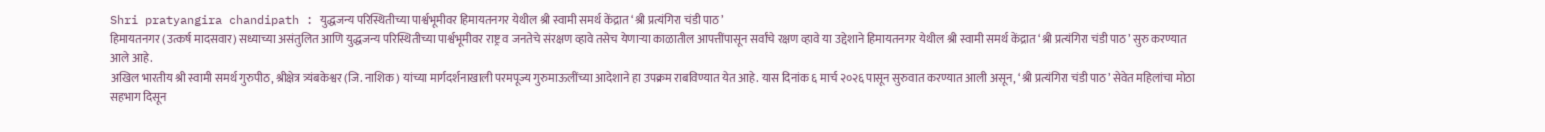Shri pratyangira chandipath : युद्धजन्य परिस्थितीच्या पार्श्वभूमीवर हिमायतनगर येथील श्री स्वामी समर्थ केंद्रात ‘श्री प्रत्यंगिरा चंडी पाठ’
हिमायतनगर (उत्कर्ष मादसवार) सध्याच्या असंतुलित आणि युद्धजन्य परिस्थितीच्या पार्श्वभूमीवर राष्ट्र व जनतेचे संरक्षण व्हावे तसेच येणाऱ्या काळातील आपत्तींपासून सर्वांचे रक्षण व्हावे या उद्देशाने हिमायतनगर येथील श्री स्वामी समर्थ केंद्रात ‘श्री प्रत्यंगिरा चंडी पाठ’ सुरु करण्यात आले आहे.
अखिल भारतीय श्री स्वामी समर्थ गुरुपीठ, श्रीक्षेत्र त्र्यंबकेश्वर (जि. नाशिक) यांच्या मार्गदर्शनाखाली परमपूज्य गुरुमाऊलींच्या आदेशाने हा उपक्रम राबविण्यात येत आहे. यास दिनांक ६ मार्च २०२६ पासून सुरुवात करण्यात आली असून, ‘श्री प्रत्यंगिरा चंडी पाठ’ सेवेत महिलांचा मोठा सहभाग दिसून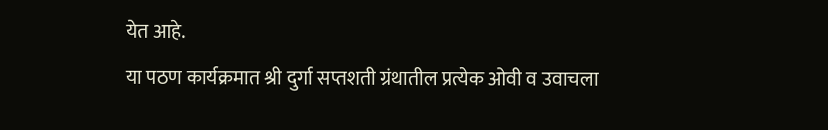येत आहे.
या पठण कार्यक्रमात श्री दुर्गा सप्तशती ग्रंथातील प्रत्येक ओवी व उवाचला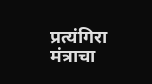प्रत्यंगिरा मंत्राचा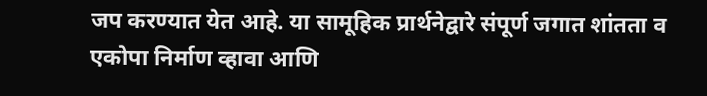जप करण्यात येत आहे. या सामूहिक प्रार्थनेद्वारे संपूर्ण जगात शांतता व एकोपा निर्माण व्हावा आणि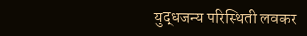युद्धजन्य परिस्थिती लवकर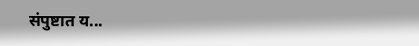संपुष्टात य...